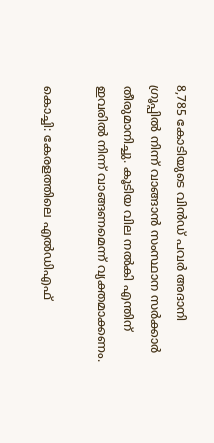8,785 കോടിയുടെ വിൻഡ് പവർ അദാനി ഗ്രൂപ്പിൽ നിന്ന് വാങ്ങാൻ സംസ്ഥാന സർക്കാർ തീരുമാനിച്ചു. കൂടിയ വില നൽകി എന്തിന് ഇവരിൽ നിന്ന് വാങ്ങണമെന്ന് വ്യക്തമാക്കണം.

കൊച്ചി: കേരളത്തിലെ എൽഡിഎഫ്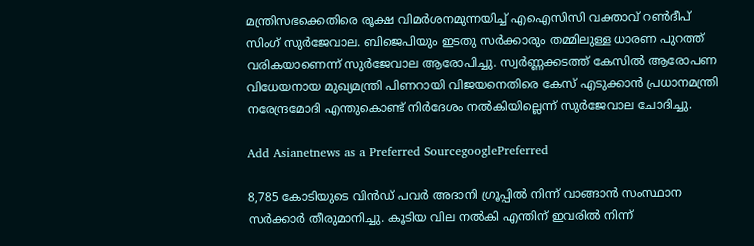മന്ത്രിസഭക്കെതിരെ രൂക്ഷ വിമർശനമുന്നയിച്ച് എഐസിസി വക്താവ് റൺദീപ് സിംഗ് സുർജേവാല. ബിജെപിയും ഇടതു സർക്കാരും തമ്മിലുള്ള ധാരണ പുറത്ത് വരികയാണെന്ന് സുർജേവാല ആരോപിച്ചു. സ്വർണ്ണക്കടത്ത് കേസിൽ ആരോപണ വിധേയനായ മുഖ്യമന്ത്രി പിണറായി വിജയനെതിരെ കേസ് എടുക്കാൻ പ്രധാനമന്ത്രി നരേന്ദ്രമോദി എന്തുകൊണ്ട് നിർദേശം നൽകിയില്ലെന്ന് സുർജേവാല ചോദിച്ചു.

Add Asianetnews as a Preferred SourcegooglePreferred

8,785 കോടിയുടെ വിൻഡ് പവർ അദാനി ഗ്രൂപ്പിൽ നിന്ന് വാങ്ങാൻ സംസ്ഥാന സർക്കാർ തീരുമാനിച്ചു. കൂടിയ വില നൽകി എന്തിന് ഇവരിൽ നിന്ന്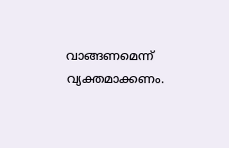വാങ്ങണമെന്ന് വ്യക്തമാക്കണം.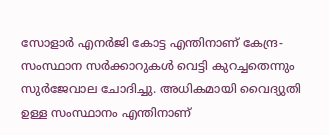സോളാർ എനർജി കോട്ട എന്തിനാണ് കേന്ദ്ര-സംസ്ഥാന സർക്കാറുകൾ വെട്ടി കുറച്ചതെന്നും സുർജേവാല ചോദിച്ചു. അധികമായി വൈദ്യുതി ഉള്ള സംസ്ഥാനം എന്തിനാണ്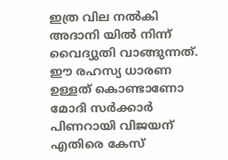ഇത്ര വില നൽകി അദാനി യിൽ നിന്ന് വൈദ്യുതി വാങ്ങുന്നത്. ഈ രഹസ്യ ധാരണ ഉള്ളത് കൊണ്ടാണോ മോദി സർക്കാർ പിണറായി വിജയന് എതിരെ കേസ്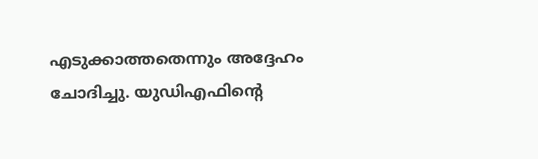എടുക്കാത്തതെന്നും അദ്ദേഹം ചോദിച്ചു. യുഡിഎഫിന്റെ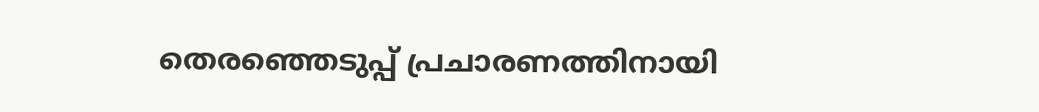തെരഞ്ഞെടുപ്പ് പ്രചാരണത്തിനായി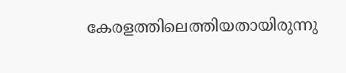കേരളത്തിലെത്തിയതായിരുന്നു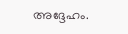അദ്ദേഹം.